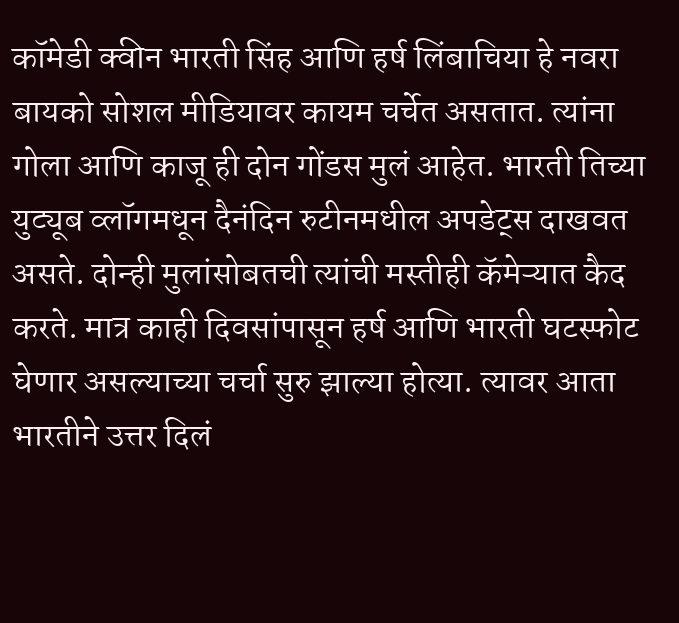कॉमेडी क्वीन भारती सिंह आणि हर्ष लिंबाचिया हे नवरा बायको सोशल मीडियावर कायम चर्चेत असतात. त्यांना गोला आणि काजू ही दोन गोंडस मुलं आहेत. भारती तिच्या युट्यूब व्लॉगमधून दैनंदिन रुटीनमधील अपडेट्स दाखवत असते. दोन्ही मुलांसोबतची त्यांची मस्तीही कॅमेऱ्यात कैद करते. मात्र काही दिवसांपासून हर्ष आणि भारती घटस्फोट घेणार असल्याच्या चर्चा सुरु झाल्या होत्या. त्यावर आता भारतीने उत्तर दिलं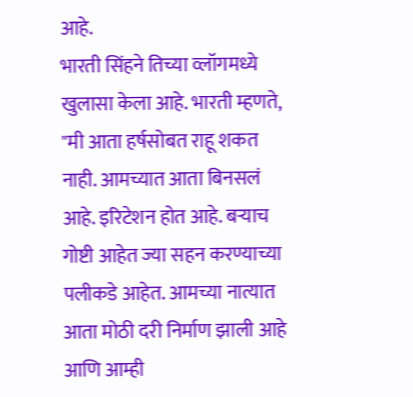आहे.
भारती सिंहने तिच्या व्लॉगमध्ये खुलासा केला आहे. भारती म्हणते, "मी आता हर्षसोबत राहू शकत नाही. आमच्यात आता बिनसलं आहे. इरिटेशन होत आहे. बऱ्याच गोष्टी आहेत ज्या सहन करण्याच्या पलीकडे आहेत. आमच्या नात्यात आता मोठी दरी निर्माण झाली आहे आणि आम्ही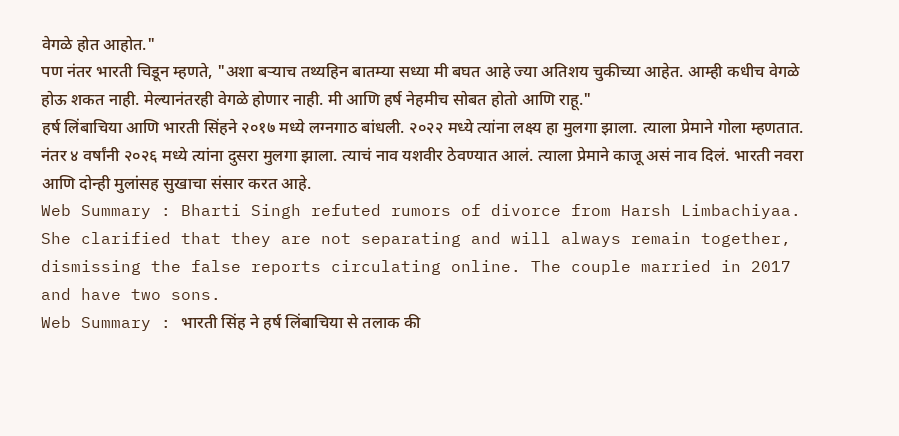वेगळे होत आहोत."
पण नंतर भारती चिडून म्हणते, "अशा बऱ्याच तथ्यहिन बातम्या सध्या मी बघत आहे ज्या अतिशय चुकीच्या आहेत. आम्ही कधीच वेगळे होऊ शकत नाही. मेल्यानंतरही वेगळे होणार नाही. मी आणि हर्ष नेहमीच सोबत होतो आणि राहू."
हर्ष लिंबाचिया आणि भारती सिंहने २०१७ मध्ये लग्नगाठ बांधली. २०२२ मध्ये त्यांना लक्ष्य हा मुलगा झाला. त्याला प्रेमाने गोला म्हणतात. नंतर ४ वर्षांनी २०२६ मध्ये त्यांना दुसरा मुलगा झाला. त्याचं नाव यशवीर ठेवण्यात आलं. त्याला प्रेमाने काजू असं नाव दिलं. भारती नवरा आणि दोन्ही मुलांसह सुखाचा संसार करत आहे.
Web Summary : Bharti Singh refuted rumors of divorce from Harsh Limbachiyaa. She clarified that they are not separating and will always remain together, dismissing the false reports circulating online. The couple married in 2017 and have two sons.
Web Summary : भारती सिंह ने हर्ष लिंबाचिया से तलाक की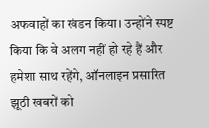अफवाहों का खंडन किया। उन्होंने स्पष्ट किया कि वे अलग नहीं हो रहे हैं और हमेशा साथ रहेंगे, ऑनलाइन प्रसारित झूठी खबरों को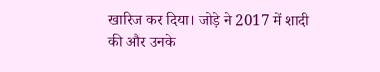खारिज कर दिया। जोड़े ने 2017 में शादी की और उनके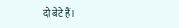दो बेटे हैं।